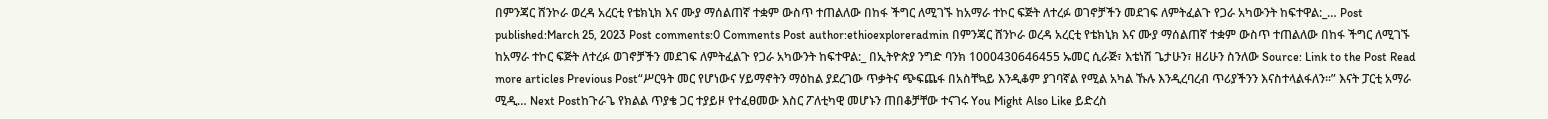በምንጃር ሸንኮራ ወረዳ አረርቲ የቴክኒክ እና ሙያ ማሰልጠኛ ተቋም ውስጥ ተጠልለው በከፋ ችግር ለሚገኙ ከአማራ ተኮር ፍጅት ለተረፉ ወገኖቻችን መደገፍ ለምትፈልጉ የጋራ አካውንት ከፍተዋል:_… Post published:March 25, 2023 Post comments:0 Comments Post author:ethioexploreradmin በምንጃር ሸንኮራ ወረዳ አረርቲ የቴክኒክ እና ሙያ ማሰልጠኛ ተቋም ውስጥ ተጠልለው በከፋ ችግር ለሚገኙ ከአማራ ተኮር ፍጅት ለተረፉ ወገኖቻችን መደገፍ ለምትፈልጉ የጋራ አካውንት ከፍተዋል:_ በኢትዮጵያ ንግድ ባንክ 1000430646455 ኡመር ሲራጅ፣ እቴነሽ ጌታሁን፣ ዘሪሁን ስንለው Source: Link to the Post Read more articles Previous Post“ሥርዓት መር የሆነውና ሃይማኖትን ማዕከል ያደረገው ጥቃትና ጭፍጨፋ በአስቸኳይ እንዲቆም ያገባኛል የሚል አካል ኹሉ እንዲረባረብ ጥሪያችንን እናስተላልፋለን።” እናት ፓርቲ አማራ ሚዲ… Next Postከጉራጌ የክልል ጥያቄ ጋር ተያይዞ የተፈፀመው እስር ፖለቲካዊ መሆኑን ጠበቆቻቸው ተናገሩ You Might Also Like ይድረስ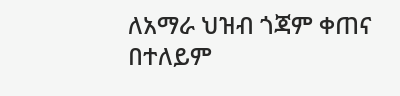ለአማራ ህዝብ ጎጃም ቀጠና በተለይም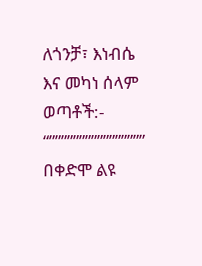ለጎንቻ፣ እነብሴ እና መካነ ሰላም ወጣቶች:- “”””””””””””””””” በቀድሞ ልዩ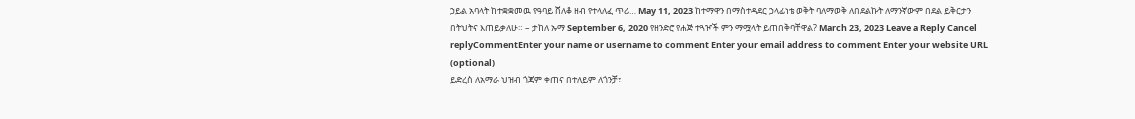ኃይል አባላት ከተቋቋመዉ የዓባይ ሸለቆ ዘብ የተላለፈ ጥሪ… May 11, 2023 ከተማዋን በማስተዳደር ኃላፊነቴ ወቅት ባለማወቅ ለበደልኩት ለማንኛውም በደል ይቅርታን በትህትና እጠይቃለሁ። – ታከለ ኡማ September 6, 2020 የዘንድሮ የሐጅ ተጓዦች ምን ማሟላት ይጠበቅባቸዋል? March 23, 2023 Leave a Reply Cancel replyCommentEnter your name or username to comment Enter your email address to comment Enter your website URL (optional)
ይድረስ ለአማራ ህዝብ ጎጃም ቀጠና በተለይም ለጎንቻ፣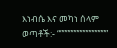እነብሴ እና መካነ ሰላም ወጣቶች:- “””””””””””””””””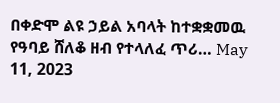በቀድሞ ልዩ ኃይል አባላት ከተቋቋመዉ የዓባይ ሸለቆ ዘብ የተላለፈ ጥሪ… May 11, 2023